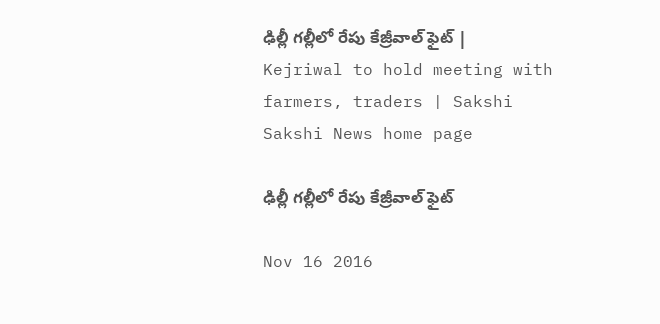ఢిల్లీ గల్లీలో రేపు కేజ్రీవాల్ ఫైట్ | Kejriwal to hold meeting with farmers, traders | Sakshi
Sakshi News home page

ఢిల్లీ గల్లీలో రేపు కేజ్రీవాల్ ఫైట్

Nov 16 2016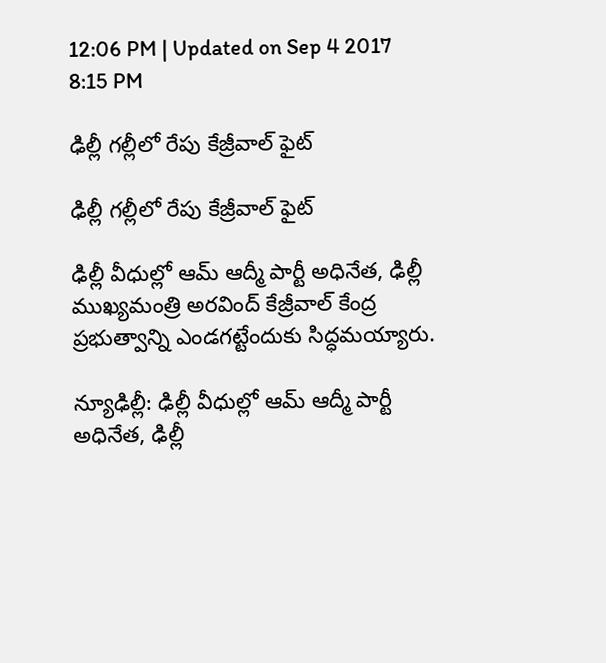12:06 PM | Updated on Sep 4 2017 8:15 PM

ఢిల్లీ గల్లీలో రేపు కేజ్రీవాల్ ఫైట్

ఢిల్లీ గల్లీలో రేపు కేజ్రీవాల్ ఫైట్

ఢిల్లీ వీధుల్లో ఆమ్ ఆద్మీ పార్టీ అధినేత, ఢిల్లీ ముఖ్యమంత్రి అరవింద్ కేజ్రీవాల్ కేంద్ర ప్రభుత్వాన్ని ఎండగట్టేందుకు సిద్ధమయ్యారు.

న్యూఢిల్లీ: ఢిల్లీ వీధుల్లో ఆమ్ ఆద్మీ పార్టీ అధినేత, ఢిల్లీ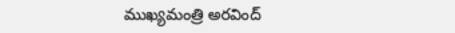ముఖ్యమంత్రి అరవింద్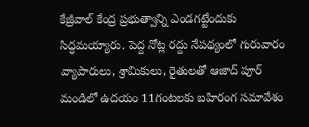కేజ్రీవాల్ కేంద్ర ప్రభుత్వాన్ని ఎండగట్టేందుకు సిద్ధమయ్యారు. పెద్ద నోట్ల రద్దు నేపథ్యంలో గురువారం వ్యాపారులు, శ్రామికులు, రైతులతో ఆజాద్ పూర్ మండిలో ఉదయం 11గంటలకు బహిరంగ సమావేశం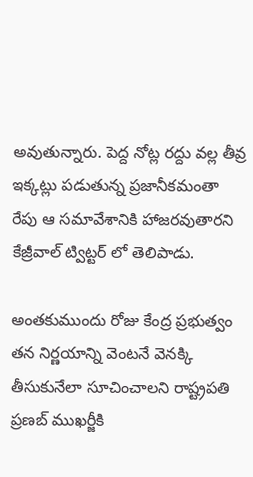అవుతున్నారు. పెద్ద నోట్ల రద్దు వల్ల తీవ్ర ఇక్కట్లు పడుతున్న ప్రజానీకమంతా రేపు ఆ సమావేశానికి హాజరవుతారని కేజ్రీవాల్ ట్విట్టర్ లో తెలిపాడు.

అంతకుముందు రోజు కేంద్ర ప్రభుత్వం తన నిర్ణయాన్ని వెంటనే వెనక్కి తీసుకునేలా సూచించాలని రాష్ట్రపతి ప్రణబ్ ముఖర్జీకి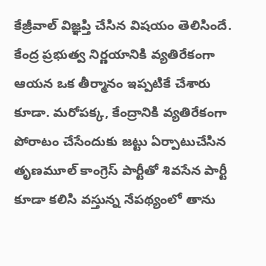కేజ్రీవాల్ విజ్ఞప్తి చేసిన విషయం తెలిసిందే. కేంద్ర ప్రభుత్వ నిర్ణయానికి వ్యతిరేకంగా ఆయన ఒక తీర్మానం ఇప్పటికే చేశారు కూడా. మరోపక్క, కేంద్రానికి వ్యతిరేకంగా పోరాటం చేసేందుకు జట్టు ఏర్పాటుచేసిన తృణమూల్ కాంగ్రెస్ పార్టీతో శివసేన పార్టీ కూడా కలిసి వస్తున్న నేపథ్యంలో తాను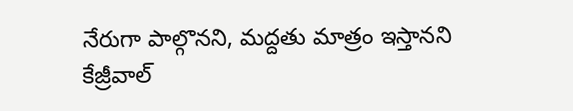నేరుగా పాల్గొనని, మద్దతు మాత్రం ఇస్తానని కేజ్రీవాల్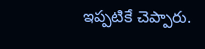ఇప్పటికే చెప్పారు.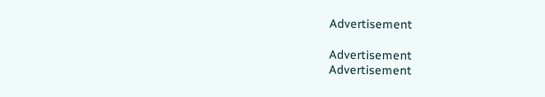Advertisement

Advertisement
Advertisement